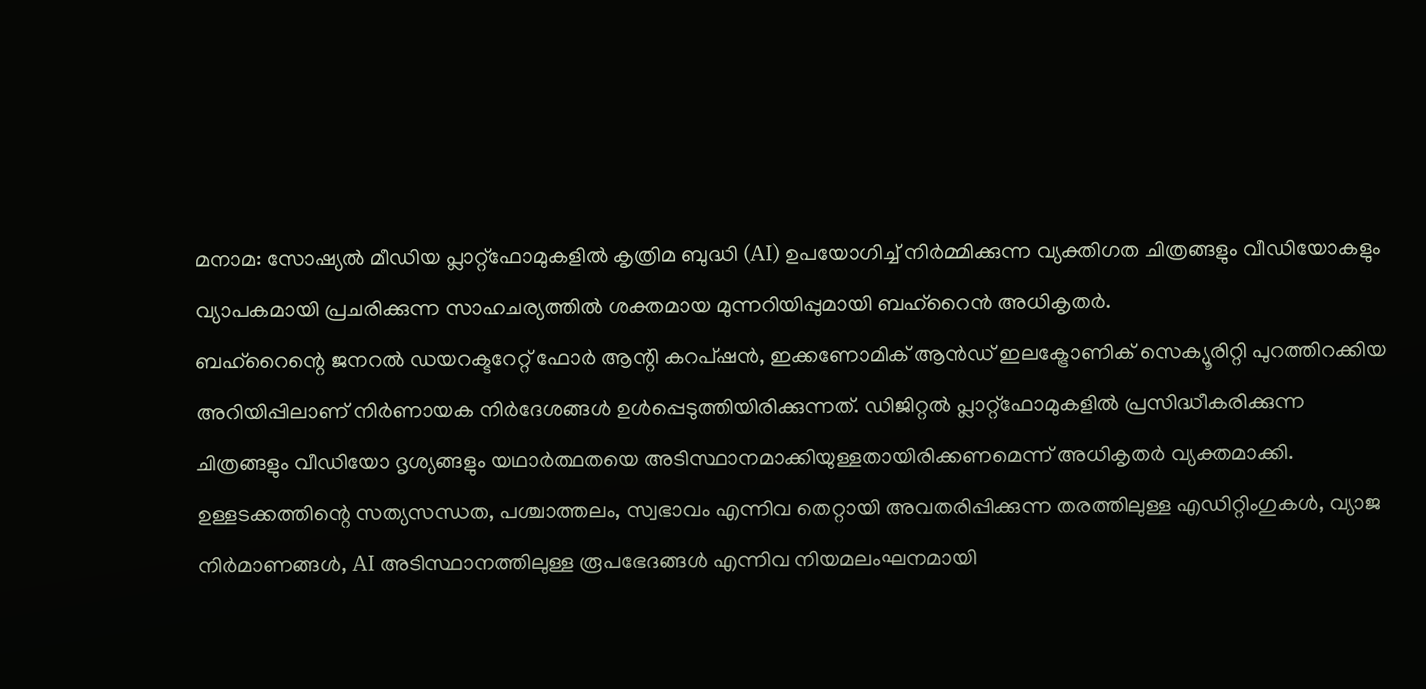മനാമ: സോഷ്യൽ മീഡിയ പ്ലാറ്റ്ഫോമുകളിൽ കൃത്രിമ ബുദ്ധി (AI) ഉപയോഗിച്ച് നിർമ്മിക്കുന്ന വ്യക്തിഗത ചിത്രങ്ങളും വീഡിയോകളും വ്യാപകമായി പ്രചരിക്കുന്ന സാഹചര്യത്തിൽ ശക്തമായ മുന്നറിയിപ്പുമായി ബഹ്റൈൻ അധികൃതർ.
ബഹ്റൈന്റെ ജനറൽ ഡയറക്ടറേറ്റ് ഫോർ ആന്റി കറപ്ഷൻ, ഇക്കണോമിക് ആൻഡ് ഇലക്ട്രോണിക് സെക്യൂരിറ്റി പുറത്തിറക്കിയ അറിയിപ്പിലാണ് നിർണായക നിർദേശങ്ങൾ ഉൾപ്പെടുത്തിയിരിക്കുന്നത്. ഡിജിറ്റൽ പ്ലാറ്റ്ഫോമുകളിൽ പ്രസിദ്ധീകരിക്കുന്ന ചിത്രങ്ങളും വീഡിയോ ദൃശ്യങ്ങളും യഥാർത്ഥതയെ അടിസ്ഥാനമാക്കിയുള്ളതായിരിക്കണമെന്ന് അധികൃതർ വ്യക്തമാക്കി.
ഉള്ളടക്കത്തിന്റെ സത്യസന്ധത, പശ്ചാത്തലം, സ്വഭാവം എന്നിവ തെറ്റായി അവതരിപ്പിക്കുന്ന തരത്തിലുള്ള എഡിറ്റിംഗുകൾ, വ്യാജ നിർമാണങ്ങൾ, AI അടിസ്ഥാനത്തിലുള്ള രൂപഭേദങ്ങൾ എന്നിവ നിയമലംഘനമായി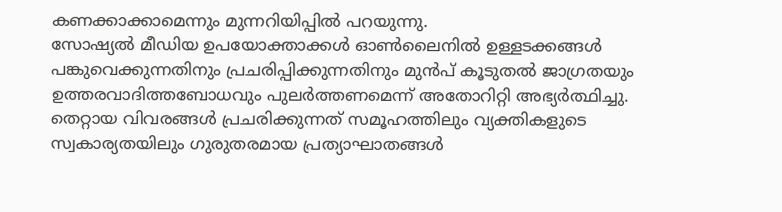കണക്കാക്കാമെന്നും മുന്നറിയിപ്പിൽ പറയുന്നു.
സോഷ്യൽ മീഡിയ ഉപയോക്താക്കൾ ഓൺലൈനിൽ ഉള്ളടക്കങ്ങൾ പങ്കുവെക്കുന്നതിനും പ്രചരിപ്പിക്കുന്നതിനും മുൻപ് കൂടുതൽ ജാഗ്രതയും ഉത്തരവാദിത്തബോധവും പുലർത്തണമെന്ന് അതോറിറ്റി അഭ്യർത്ഥിച്ചു. തെറ്റായ വിവരങ്ങൾ പ്രചരിക്കുന്നത് സമൂഹത്തിലും വ്യക്തികളുടെ സ്വകാര്യതയിലും ഗുരുതരമായ പ്രത്യാഘാതങ്ങൾ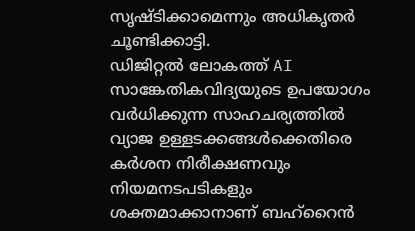സൃഷ്ടിക്കാമെന്നും അധികൃതർ ചൂണ്ടിക്കാട്ടി.
ഡിജിറ്റൽ ലോകത്ത് AI സാങ്കേതികവിദ്യയുടെ ഉപയോഗം വർധിക്കുന്ന സാഹചര്യത്തിൽ വ്യാജ ഉള്ളടക്കങ്ങൾക്കെതിരെ കർശന നിരീക്ഷണവും നിയമനടപടികളും ശക്തമാക്കാനാണ് ബഹ്റൈൻ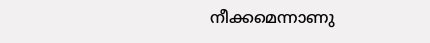നീക്കമെന്നാണു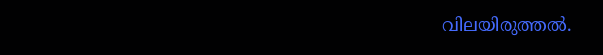വിലയിരുത്തൽ.